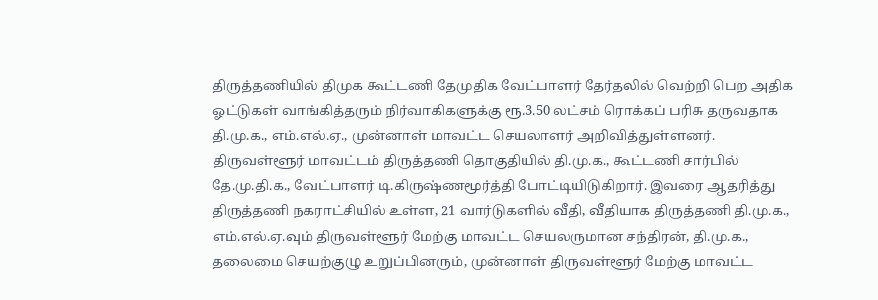திருத்தணியில் திமுக கூட்டணி தேமுதிக வேட்பாளர் தேர்தலில் வெற்றி பெற அதிக ஓட்டுகள் வாங்கித்தரும் நிர்வாகிகளுக்கு ரூ.3.50 லட்சம் ரொக்கப் பரிசு தருவதாக தி.மு.க., எம்.எல்.ஏ., முன்னாள் மாவட்ட செயலாளர் அறிவித்துள்ளனர்.
திருவள்ளூர் மாவட்டம் திருத்தணி தொகுதியில் தி.மு.க., கூட்டணி சார்பில் தே.மு.தி.க., வேட்பாளர் டி.கிருஷ்ணமூர்த்தி போட்டியிடுகிறார். இவரை ஆதரித்து திருத்தணி நகராட்சியில் உள்ள, 21 வார்டுகளில் வீதி, வீதியாக திருத்தணி தி.மு.க., எம்.எல்.ஏ.வும் திருவள்ளூர் மேற்கு மாவட்ட செயலருமான சந்திரன், தி.மு.க., தலைமை செயற்குழு உறுப்பினரும், முன்னாள் திருவள்ளூர் மேற்கு மாவட்ட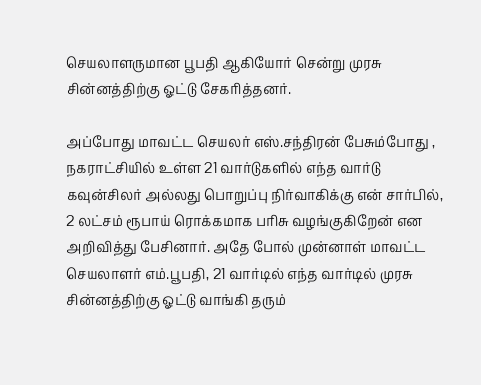செயலாளருமான பூபதி ஆகியோர் சென்று முரசு சின்னத்திற்கு ஓட்டு சேகரித்தனர்.

அப்போது மாவட்ட செயலர் எஸ்.சந்திரன் பேசும்போது , நகராட்சியில் உள்ள 21 வார்டுகளில் எந்த வார்டு கவுன்சிலர் அல்லது பொறுப்பு நிர்வாகிக்கு என் சார்பில், 2 லட்சம் ரூபாய் ரொக்கமாக பரிசு வழங்குகிறேன் என அறிவித்து பேசினார். அதே போல் முன்னாள் மாவட்ட செயலாளர் எம்.பூபதி, 21 வார்டில் எந்த வார்டில் முரசு சின்னத்திற்கு ஓட்டு வாங்கி தரும்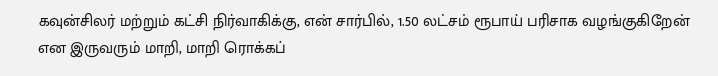கவுன்சிலர் மற்றும் கட்சி நிர்வாகிக்கு, என் சார்பில், 1.50 லட்சம் ரூபாய் பரிசாக வழங்குகிறேன் என இருவரும் மாறி, மாறி ரொக்கப்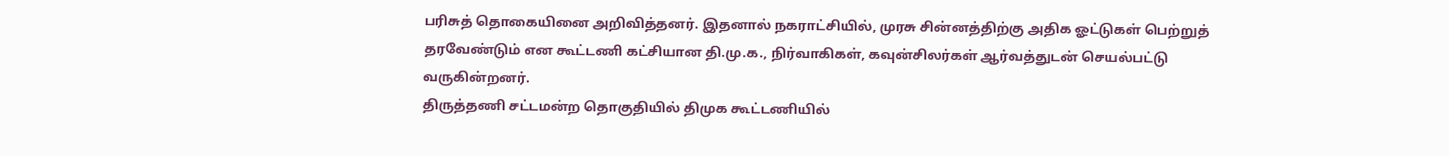பரிசுத் தொகையினை அறிவித்தனர். இதனால் நகராட்சியில், முரசு சின்னத்திற்கு அதிக ஓட்டுகள் பெற்றுத் தரவேண்டும் என கூட்டணி கட்சியான தி.மு.க., நிர்வாகிகள், கவுன்சிலர்கள் ஆர்வத்துடன் செயல்பட்டு வருகின்றனர்.
திருத்தணி சட்டமன்ற தொகுதியில் திமுக கூட்டணியில்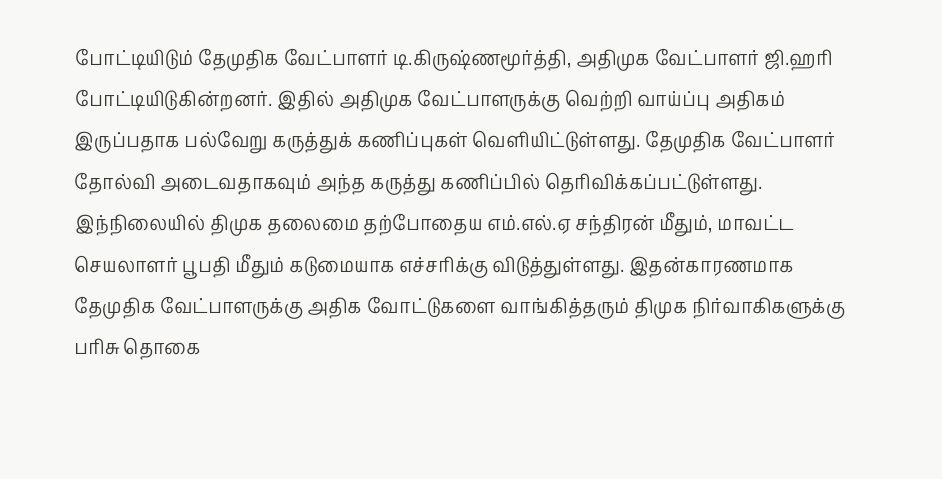போட்டியிடும் தேமுதிக வேட்பாளர் டி.கிருஷ்ணமூர்த்தி, அதிமுக வேட்பாளர் ஜி.ஹரி போட்டியிடுகின்றனர். இதில் அதிமுக வேட்பாளருக்கு வெற்றி வாய்ப்பு அதிகம் இருப்பதாக பல்வேறு கருத்துக் கணிப்புகள் வெளியிட்டுள்ளது. தேமுதிக வேட்பாளர் தோல்வி அடைவதாகவும் அந்த கருத்து கணிப்பில் தெரிவிக்கப்பட்டுள்ளது. இந்நிலையில் திமுக தலைமை தற்போதைய எம்.எல்.ஏ சந்திரன் மீதும், மாவட்ட செயலாளர் பூபதி மீதும் கடுமையாக எச்சரிக்கு விடுத்துள்ளது. இதன்காரணமாக தேமுதிக வேட்பாளருக்கு அதிக வோட்டுகளை வாங்கித்தரும் திமுக நிர்வாகிகளுக்கு பரிசு தொகை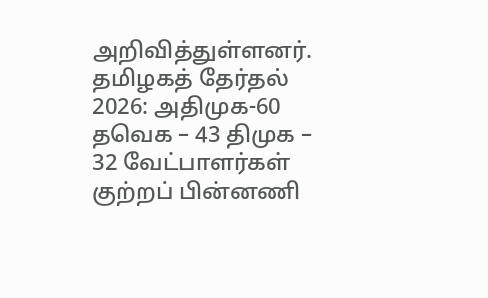அறிவித்துள்ளனர்.
தமிழகத் தேர்தல் 2026: அதிமுக-60 தவெக – 43 திமுக – 32 வேட்பாளர்கள் குற்றப் பின்னணி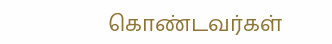கொண்டவர்கள்